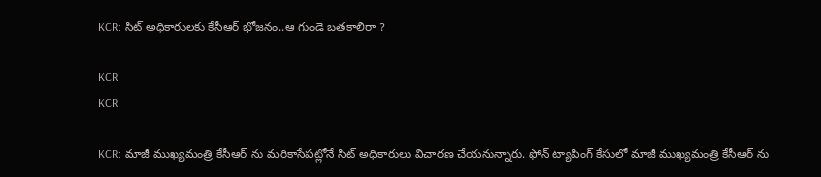KCR: సిట్ అధికారులకు కేసీఆర్ భోజ‌నం..ఆ గుండె బ‌త‌కాలిరా ?

KCR
KCR

KCR: మాజీ ముఖ్యమంత్రి కేసీఆర్ ను మరికాసేప‌ట్లోనే సిట్ అధికారులు విచార‌ణ చేయ‌నున్నారు. ఫోన్ ట్యాపింగ్ కేసులో మాజీ ముఖ్యమంత్రి కేసీఆర్ ను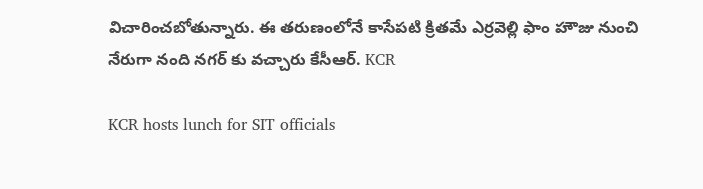విచారించ‌బోతున్నారు. ఈ త‌రుణంలోనే కాసేప‌టి క్రిత‌మే ఎర్ర‌వెల్లి ఫాం హౌజు నుంచి నేరుగా నంది న‌గ‌ర్ కు వ‌చ్చారు కేసీఆర్‌. KCR

KCR hosts lunch for SIT officials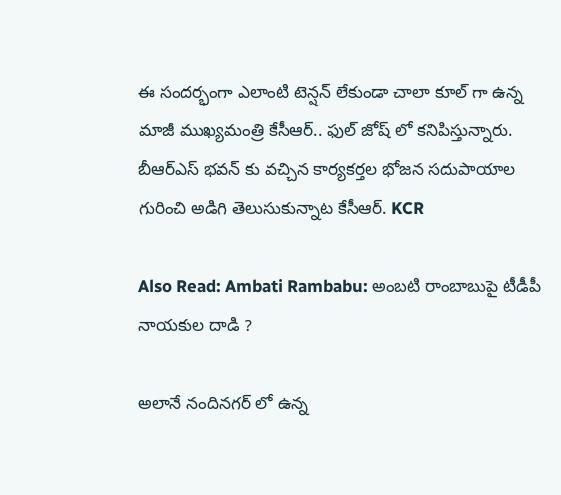ఈ సంద‌ర్భంగా ఎలాంటి టెన్ష‌న్ లేకుండా చాలా కూల్ గా ఉన్న మాజీ ముఖ్యమంత్రి కేసీఆర్.. ఫుల్ జోష్ లో క‌నిపిస్తున్నారు. బీఆర్ఎస్ భవన్ కు వచ్చిన కార్యకర్తల భోజన సదుపాయాల గురించి అడిగి తెలుసుకున్నాట‌ కేసీఆర్. KCR

Also Read: Ambati Rambabu: అంబటి రాంబాబుపై టీడీపీ నాయకుల దాడి ?

అలానే నందినగర్ లో ఉన్న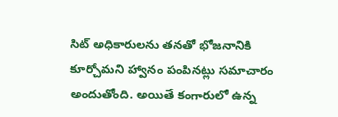సిట్ అధికారులను తనతో భోజనానికి కూర్చోమని హ్వానం పంపిన‌ట్లు స‌మాచారం అందుతోంది. అయితే కంగారులో ఉన్న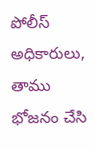పోలీస్ అధికారులు, తాము భోజనం చేసి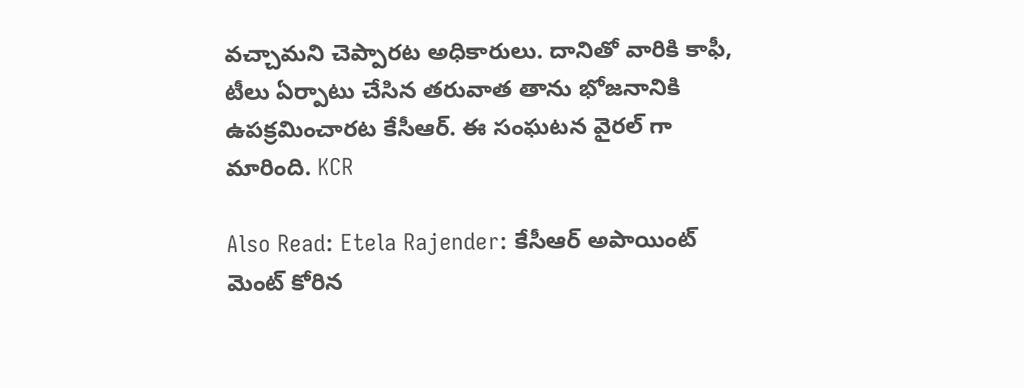వచ్చామని చెప్పార‌ట‌ అధికారులు. దానితో వారికి కాఫీ, టీలు ఏర్పాటు చేసిన తరువాత తాను భోజనానికి ఉపక్రమించార‌ట‌ కేసీఆర్. ఈ సంఘ‌ట‌న వైర‌ల్ గా మారింది. KCR

Also Read: Etela Rajender: కేసీఆర్ అపాయింట్ మెంట్ కోరిన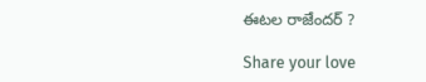ఈట‌ల రాజేంద‌ర్ ?

Share your love